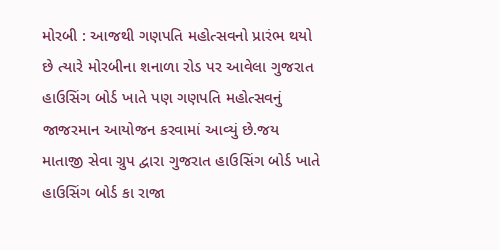મોરબી : આજથી ગણપતિ મહોત્સવનો પ્રારંભ થયો છે ત્યારે મોરબીના શનાળા રોડ પર આવેલા ગુજરાત હાઉસિંગ બોર્ડ ખાતે પણ ગણપતિ મહોત્સવનું જાજરમાન આયોજન કરવામાં આવ્યું છે.જય માતાજી સેવા ગ્રુપ દ્વારા ગુજરાત હાઉસિંગ બોર્ડ ખાતે હાઉસિંગ બોર્ડ કા રાજા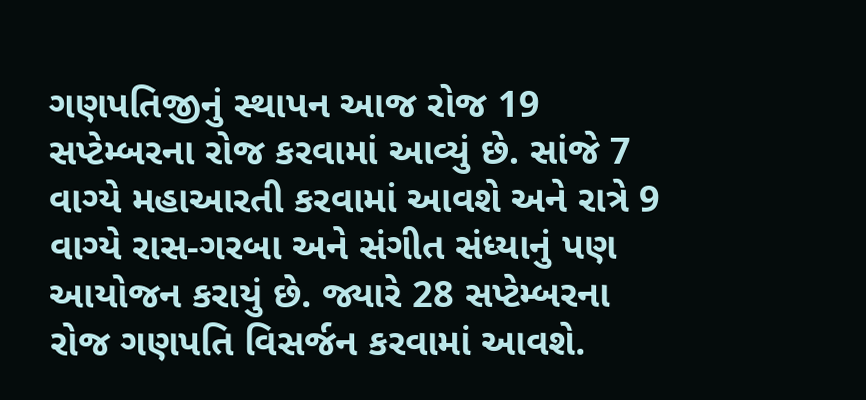ગણપતિજીનું સ્થાપન આજ રોજ 19 સપ્ટેમ્બરના રોજ કરવામાં આવ્યું છે. સાંજે 7 વાગ્યે મહાઆરતી કરવામાં આવશે અને રાત્રે 9 વાગ્યે રાસ-ગરબા અને સંગીત સંધ્યાનું પણ આયોજન કરાયું છે. જ્યારે 28 સપ્ટેમ્બરના રોજ ગણપતિ વિસર્જન કરવામાં આવશે.